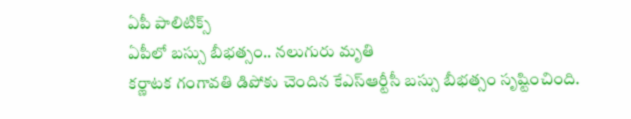ఏపీ పాలిటిక్స్
ఏపీలో బస్సు బీభత్సం.. నలుగురు మృతి
కర్ణాటక గంగావతి డిపోకు చెందిన కేఎస్ఆర్టీసీ బస్సు బీభత్సం సృష్టించింది.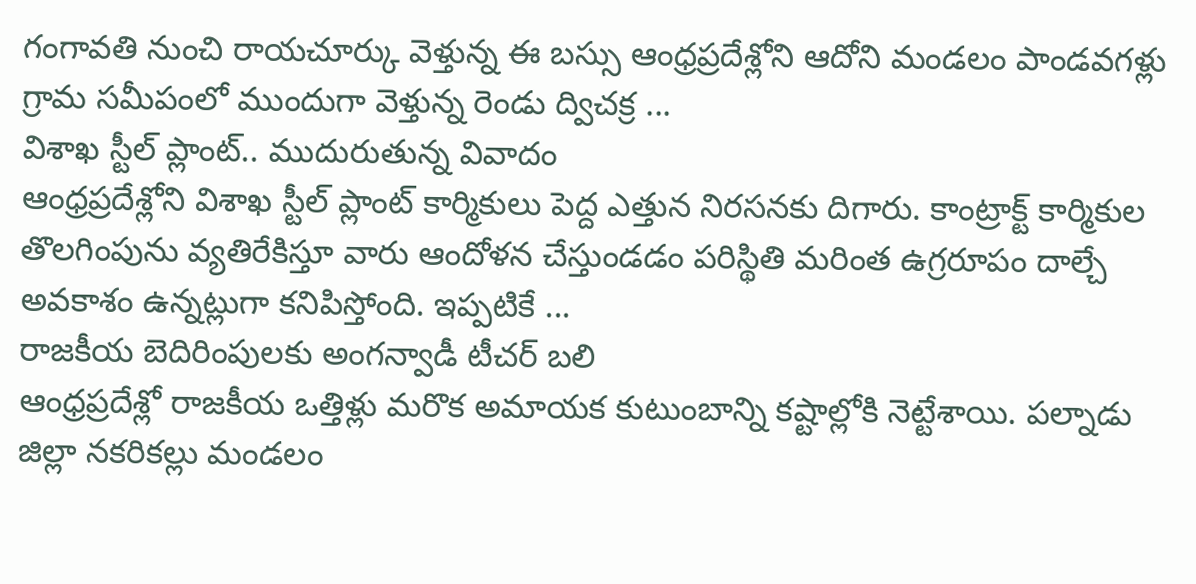గంగావతి నుంచి రాయచూర్కు వెళ్తున్న ఈ బస్సు ఆంధ్రప్రదేశ్లోని ఆదోని మండలం పాండవగళ్లు గ్రామ సమీపంలో ముందుగా వెళ్తున్న రెండు ద్విచక్ర ...
విశాఖ స్టీల్ ప్లాంట్.. ముదురుతున్న వివాదం
ఆంధ్రప్రదేశ్లోని విశాఖ స్టీల్ ప్లాంట్ కార్మికులు పెద్ద ఎత్తున నిరసనకు దిగారు. కాంట్రాక్ట్ కార్మికుల తొలగింపును వ్యతిరేకిస్తూ వారు ఆందోళన చేస్తుండడం పరిస్థితి మరింత ఉగ్రరూపం దాల్చే అవకాశం ఉన్నట్లుగా కనిపిస్తోంది. ఇప్పటికే ...
రాజకీయ బెదిరింపులకు అంగన్వాడీ టీచర్ బలి
ఆంధ్రప్రదేశ్లో రాజకీయ ఒత్తిళ్లు మరొక అమాయక కుటుంబాన్ని కష్టాల్లోకి నెట్టేశాయి. పల్నాడు జిల్లా నకరికల్లు మండలం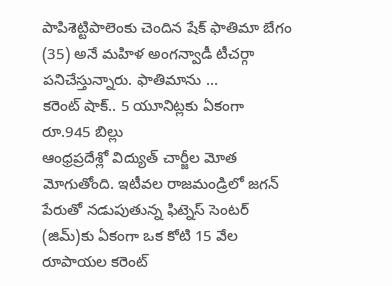పాపిశెట్టిపాలెంకు చెందిన షేక్ ఫాతిమా బేగం (35) అనే మహిళ అంగన్వాడీ టీచర్గా పనిచేస్తున్నారు. ఫాతిమాను ...
కరెంట్ షాక్.. 5 యూనిట్లకు ఏకంగా రూ.945 బిల్లు
ఆంధ్రప్రదేశ్లో విద్యుత్ చార్జీల మోత మోగుతోంది. ఇటీవల రాజమండ్రిలో జగన్ పేరుతో నడుపుతున్న ఫిట్నెస్ సెంటర్ (జిమ్)కు ఏకంగా ఒక కోటి 15 వేల రూపాయల కరెంట్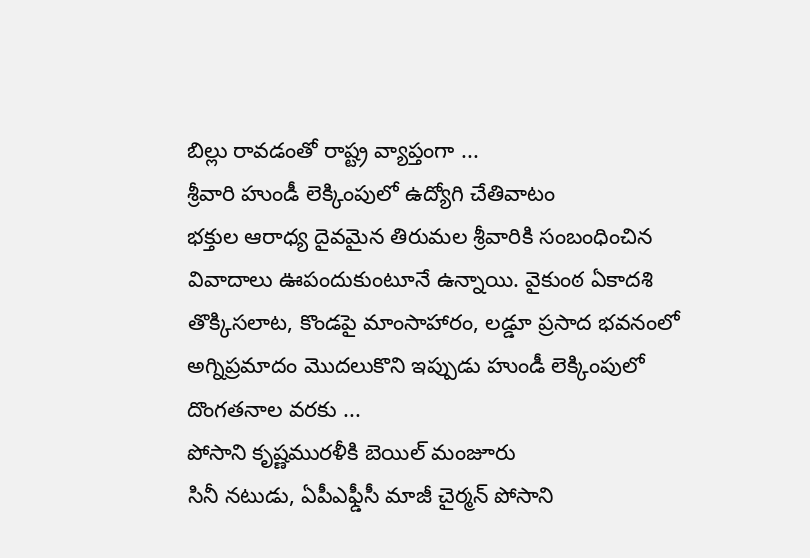బిల్లు రావడంతో రాష్ట్ర వ్యాప్తంగా ...
శ్రీవారి హుండీ లెక్కింపులో ఉద్యోగి చేతివాటం
భక్తుల ఆరాధ్య దైవమైన తిరుమల శ్రీవారికి సంబంధించిన వివాదాలు ఊపందుకుంటూనే ఉన్నాయి. వైకుంఠ ఏకాదశి తొక్కిసలాట, కొండపై మాంసాహారం, లడ్డూ ప్రసాద భవనంలో అగ్నిప్రమాదం మొదలుకొని ఇప్పుడు హుండీ లెక్కింపులో దొంగతనాల వరకు ...
పోసాని కృష్ణమురళీకి బెయిల్ మంజూరు
సినీ నటుడు, ఏపీఎఫ్డీసీ మాజీ చైర్మన్ పోసాని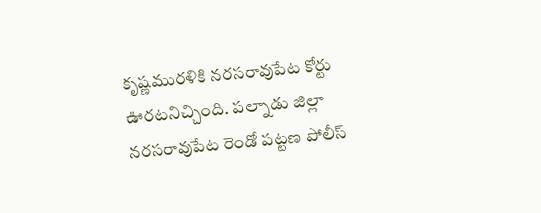కృష్ణమురళికి నరసరావుపేట కోర్టు ఊరటనిచ్చింది. పల్నాడు జిల్లా నరసరావుపేట రెండో పట్టణ పోలీస్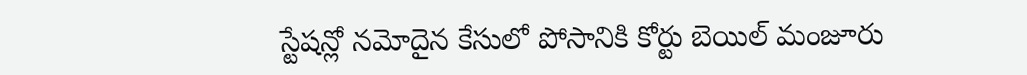స్టేషన్లో నమోదైన కేసులో పోసానికి కోర్టు బెయిల్ మంజూరు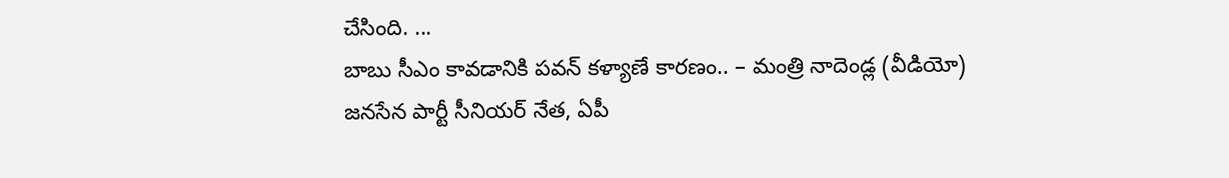చేసింది. ...
బాబు సీఎం కావడానికి పవన్ కళ్యాణే కారణం.. – మంత్రి నాదెండ్ల (వీడియో)
జనసేన పార్టీ సీనియర్ నేత, ఏపీ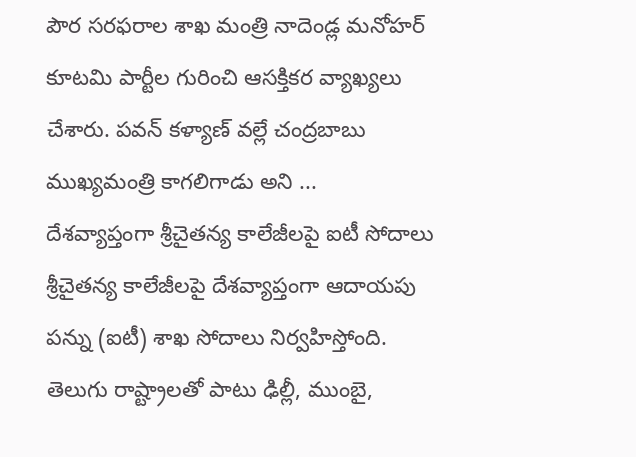పౌర సరఫరాల శాఖ మంత్రి నాదెండ్ల మనోహర్ కూటమి పార్టీల గురించి ఆసక్తికర వ్యాఖ్యలు చేశారు. పవన్ కళ్యాణ్ వల్లే చంద్రబాబు ముఖ్యమంత్రి కాగలిగాడు అని ...
దేశవ్యాప్తంగా శ్రీచైతన్య కాలేజీలపై ఐటీ సోదాలు
శ్రీచైతన్య కాలేజీలపై దేశవ్యాప్తంగా ఆదాయపు పన్ను (ఐటీ) శాఖ సోదాలు నిర్వహిస్తోంది. తెలుగు రాష్ట్రాలతో పాటు ఢిల్లీ, ముంబై,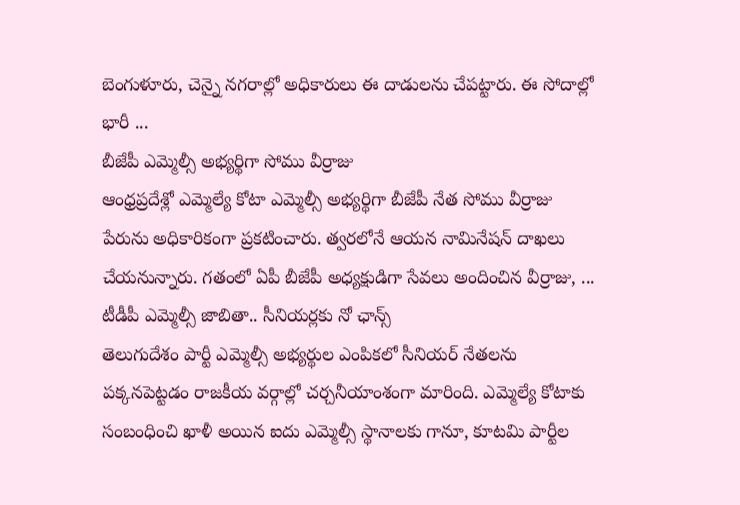బెంగుళూరు, చెన్నై నగరాల్లో అధికారులు ఈ దాడులను చేపట్టారు. ఈ సోదాల్లో భారీ ...
బీజేపీ ఎమ్మెల్సీ అభ్యర్థిగా సోము వీర్రాజు
ఆంధ్రప్రదేశ్లో ఎమ్మెల్యే కోటా ఎమ్మెల్సీ అభ్యర్థిగా బీజేపీ నేత సోము వీర్రాజు పేరును అధికారికంగా ప్రకటించారు. త్వరలోనే ఆయన నామినేషన్ దాఖలు చేయనున్నారు. గతంలో ఏపీ బీజేపీ అధ్యక్షుడిగా సేవలు అందించిన వీర్రాజు, ...
టీడీపీ ఎమ్మెల్సీ జాబితా.. సీనియర్లకు నో ఛాన్స్
తెలుగుదేశం పార్టీ ఎమ్మెల్సీ అభ్యర్థుల ఎంపికలో సీనియర్ నేతలను పక్కనపెట్టడం రాజకీయ వర్గాల్లో చర్చనీయాంశంగా మారింది. ఎమ్మెల్యే కోటాకు సంబంధించి ఖాళీ అయిన ఐదు ఎమ్మెల్సీ స్థానాలకు గానూ, కూటమి పార్టీల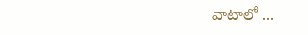వాటాలో ...